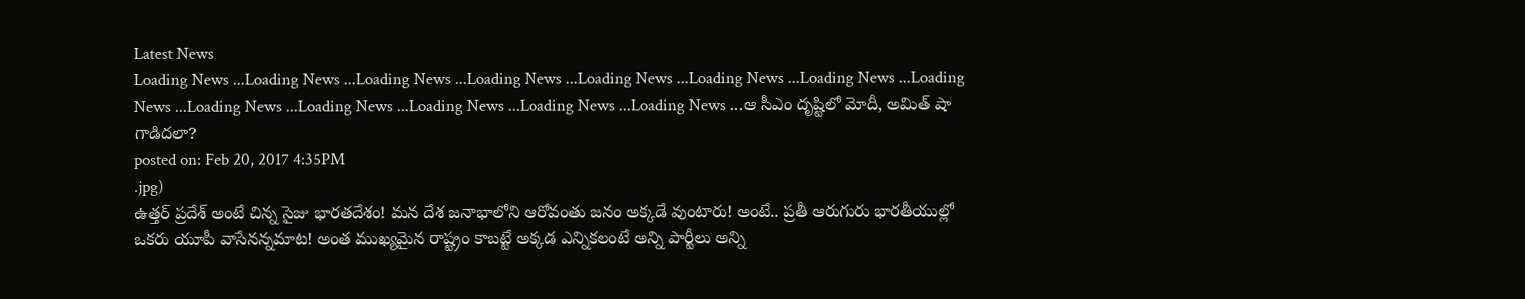Latest News
Loading News ...Loading News ...Loading News ...Loading News ...Loading News ...Loading News ...Loading News ...Loading News ...Loading News ...Loading News ...Loading News ...Loading News ...Loading News ...ఆ సీఎం దృష్టిలో మోదీ, అమిత్ షా గాడిదలా?
posted on: Feb 20, 2017 4:35PM
.jpg)
ఉత్తర్ ప్రదేశ్ అంటే చిన్న సైజు భారతదేశం! మన దేశ జనాభాలోని ఆరోవంతు జనం అక్కడే వుంటారు! అంటే.. ప్రతీ ఆరుగురు భారతీయుల్లో ఒకరు యూపీ వాసేనన్నమాట! అంత ముఖ్యమైన రాష్ట్రం కాబట్టే అక్కడ ఎన్నికలంటే అన్ని పార్టీలు అన్ని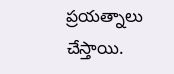ప్రయత్నాలు చేస్తాయి.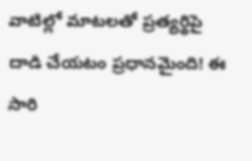వాటిల్లో మాటలతో ప్రత్యర్థిపై దాడి చేయటం ప్రధానమైంది! ఈ సారి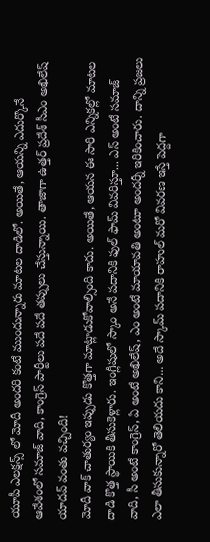యూపీ ఎలక్షన్స్ లో మోదీ అందరి కంటే ముందున్నారు మాటల దాడిలో. అయితే, ఆయన్ని ఎదుర్కొనే ఆవేశంలో సమాజ్ వాది, కాంగ్రెస్ పార్టీలు పదే పదే తప్పులు చేస్తున్నాయి. తాజాగా ఉత్తర్ ప్రదేశ్ సీఎం అఖిలేష్ యాదవ్ వంతు వచ్చింది!
మోదీ వాక్ చాతుర్యం ఇప్పుడు కొత్తగా మాట్లాడుకోవాల్సింది కాదు. అయితే, ఆయన ఈ సారి ఎన్నికల్లో మాటల దాడి కొత్త స్థాయికి తీసుకెళ్లారు. ఇంగ్లీషులో స్కాం అనే పదానికి ఫుల్ ఫామ్ వివరిస్తూ... ఎస్ అంటే సమాజ్ వాది, సీ అంటే కాంగ్రెస్, ఏ అంటే అఖిలేష్, ఎం అంటే మాయావతి అంటూ అందర్నీ ఇరికించారు. దాన్ని ప్రజలు ఎలా తీసుకున్నారో తెలియదు కాని... అదే స్కామ్ పదానికి రాహుల్ మరో వివరణ ఇస్తే పెద్దగా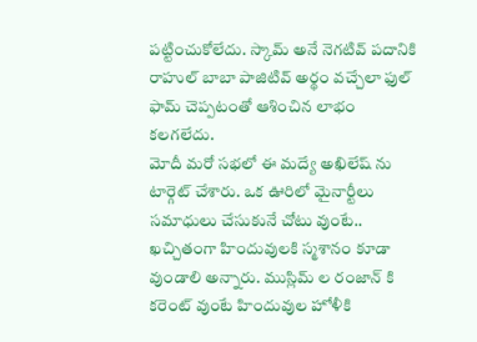పట్టించుకోలేదు. స్కామ్ అనే నెగటివ్ పదానికి రాహుల్ బాబా పాజిటివ్ అర్థం వచ్చేలా ఫుల్ ఫామ్ చెప్పటంతో ఆశించిన లాభం కలగలేదు.
మోదీ మరో సభలో ఈ మద్యే అఖిలేష్ ను టార్గెట్ చేశారు. ఒక ఊరిలో మైనార్టీలు సమాధులు చేసుకునే చోటు వుంటే.. ఖచ్చితంగా హిందువులకి స్మశానం కూడా వుండాలి అన్నారు. ముస్లిమ్ ల రంజాన్ కి కరెంట్ వుంటే హిందువుల హోళీకి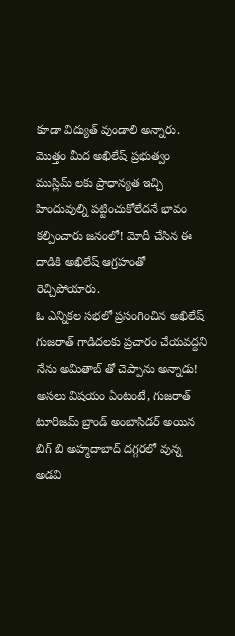కూడా విద్యుత్ వుండాలి అన్నారు. మొత్తం మీద అఖిలేష్ ప్రభుత్వం ముస్లిమ్ లకు ప్రాధాన్యత ఇచ్చి హిందువుల్ని పట్టించుకోలేదనే భావం కల్పించారు జనంలో! మోదీ చేసిన ఈ దాడికి అఖిలేష్ ఆగ్రహంతో రెచ్చిపోయారు.
ఓ ఎన్నికల సభలో ప్రసంగించిన అఖిలేష్ గుజరాత్ గాడిదలకు ప్రచారం చేయవద్దని నేను అమితాబ్ తో చెప్పాను అన్నాడు! అసలు విషయం ఏంటంటే, గుజరాత్ టూరిజమ్ బ్రాండ్ అంబాసిడర్ అయిన బిగ్ బి అహ్మదాబాద్ దగ్గరలో వున్న అడవి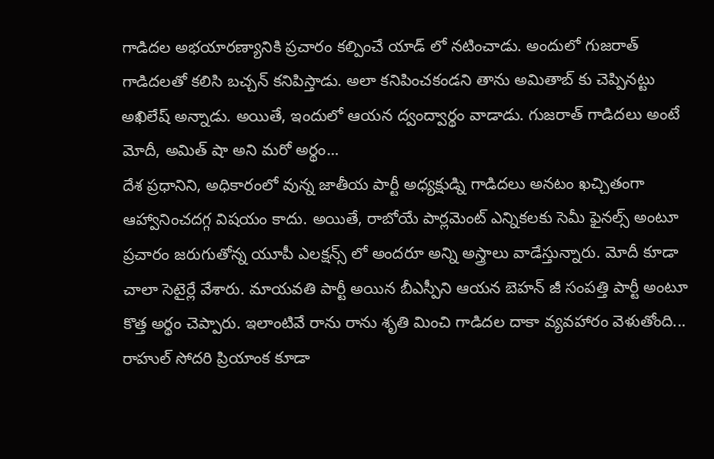గాడిదల అభయారణ్యానికి ప్రచారం కల్పించే యాడ్ లో నటించాడు. అందులో గుజరాత్ గాడిదలతో కలిసి బచ్చన్ కనిపిస్తాడు. అలా కనిపించకండని తాను అమితాబ్ కు చెప్పినట్టు అఖిలేష్ అన్నాడు. అయితే, ఇందులో ఆయన ద్వంద్వార్థం వాడాడు. గుజరాత్ గాడిదలు అంటే మోదీ, అమిత్ షా అని మరో అర్థం...
దేశ ప్రధానిని, అధికారంలో వున్న జాతీయ పార్టీ అధ్యక్షుడ్ని గాడిదలు అనటం ఖచ్చితంగా ఆహ్వానించదగ్గ విషయం కాదు. అయితే, రాబోయే పార్లమెంట్ ఎన్నికలకు సెమీ ఫైనల్స్ అంటూ ప్రచారం జరుగుతోన్న యూపీ ఎలక్షన్స్ లో అందరూ అన్ని అస్త్రాలు వాడేస్తున్నారు. మోదీ కూడా చాలా సెటైర్లే వేశారు. మాయవతి పార్టీ అయిన బీఎస్పీని ఆయన బెహన్ జీ సంపత్తి పార్టీ అంటూ కొత్త అర్థం చెప్పారు. ఇలాంటివే రాను రాను శృతి మించి గాడిదల దాకా వ్యవహారం వెళుతోంది...
రాహుల్ సోదరి ప్రియాంక కూడా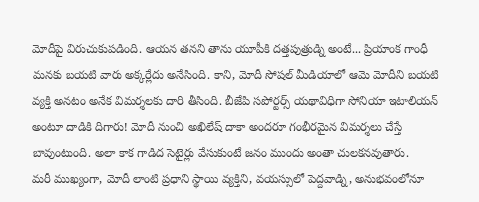మోదీపై విరుచుకుపడింది. ఆయన తనని తాను యూపీకి దత్తపుత్రుడ్ని అంటే... ప్రియాంక గాంధీ మనకు బయటి వారు అక్కర్లేదు అనేసింది. కాని, మోదీ సోషల్ మీడియాలో ఆమె మోదీని బయటి వ్యక్తి అనటం అనేక విమర్శలకు దారి తీసింది. బీజేపి సపోర్టర్స్ యథావిధిగా సోనియా ఇటాలియన్ అంటూ దాడికి దిగారు! మోదీ నుంచి అఖిలేష్ దాకా అందరూ గంభీరమైన విమర్శలు చేస్తే బావుంటుంది. అలా కాక గాడిద సెటైర్లు వేసుకుంటే జనం ముందు అంతా చులకనవుతారు.
మరీ ముఖ్యంగా, మోదీ లాంటి ప్రధాని స్థాయి వ్యక్తిని, వయస్సులో పెద్దవాడ్ని, అనుభవంలోనూ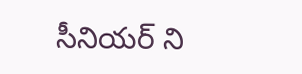సీనియర్ ని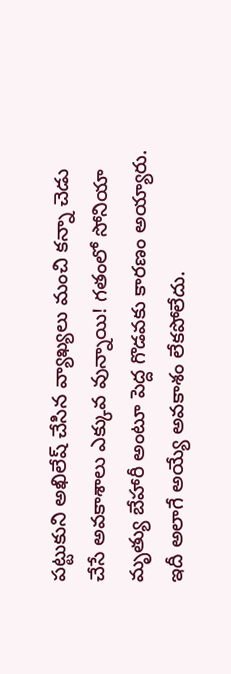పట్టుకుని అఖిలేష్ చేసిన వ్యాఖ్యలు మంచి కన్నా చెడు చేసే అవకాశాలు ఎక్కువ వున్నాయి! గతంలో సోనియా మృత్యు బేహారీ అంటూ పెద్ద గొడవకు కారణం అయ్యారు. ఇదీ అలాగే అయ్యే అవకాశం లేకపోలేదు.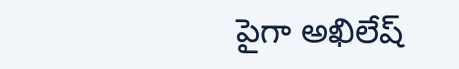పైగా అఖిలేష్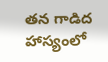తన గాడిద హాస్యంలో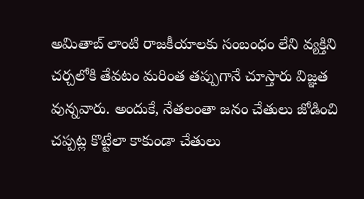అమితాబ్ లాంటి రాజకీయాలకు సంబంధం లేని వ్యక్తిని చర్చలోకి తేవటం మరింత తప్పుగానే చూస్తారు విజ్ఞత వున్నవారు. అందుకే, నేతలంతా జనం చేతులు జోడించి చప్పట్ల కొట్టేలా కాకుండా చేతులు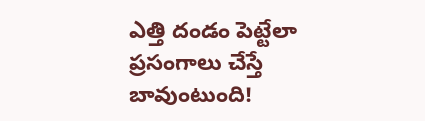ఎత్తి దండం పెట్టేలా ప్రసంగాలు చేస్తే బావుంటుంది!